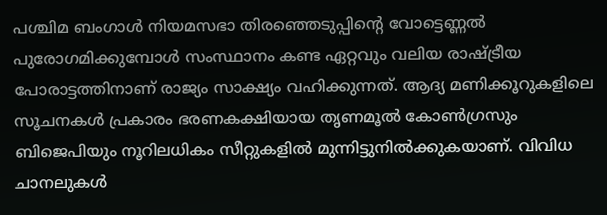പശ്ചിമ ബംഗാൾ നിയമസഭാ തിരഞ്ഞെടുപ്പിന്റെ വോട്ടെണ്ണൽ പുരോഗമിക്കുമ്പോൾ സംസ്ഥാനം കണ്ട ഏറ്റവും വലിയ രാഷ്ട്രീയ പോരാട്ടത്തിനാണ് രാജ്യം സാക്ഷ്യം വഹിക്കുന്നത്. ആദ്യ മണിക്കൂറുകളിലെ സൂചനകൾ പ്രകാരം ഭരണകക്ഷിയായ തൃണമൂൽ കോൺഗ്രസും ബിജെപിയും നൂറിലധികം സീറ്റുകളിൽ മുന്നിട്ടുനിൽക്കുകയാണ്. വിവിധ ചാനലുകൾ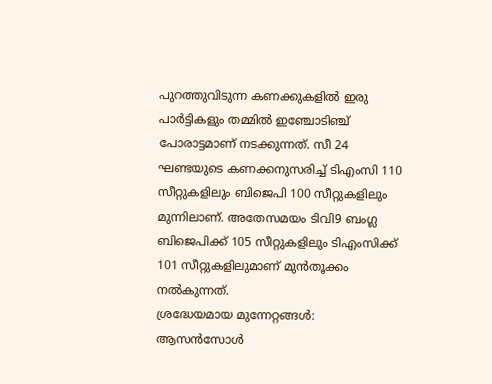പുറത്തുവിടുന്ന കണക്കുകളിൽ ഇരു പാർട്ടികളും തമ്മിൽ ഇഞ്ചോടിഞ്ച് പോരാട്ടമാണ് നടക്കുന്നത്. സീ 24 ഘണ്ടയുടെ കണക്കനുസരിച്ച് ടിഎംസി 110 സീറ്റുകളിലും ബിജെപി 100 സീറ്റുകളിലും മുന്നിലാണ്. അതേസമയം ടിവി9 ബംഗ്ല ബിജെപിക്ക് 105 സീറ്റുകളിലും ടിഎംസിക്ക് 101 സീറ്റുകളിലുമാണ് മുൻതൂക്കം നൽകുന്നത്.
ശ്രദ്ധേയമായ മുന്നേറ്റങ്ങൾ:
ആസൻസോൾ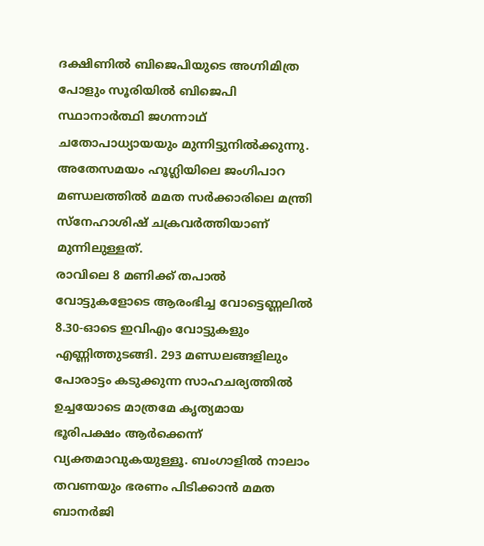ദക്ഷിണിൽ ബിജെപിയുടെ അഗ്നിമിത്ര പോളും സൂരിയിൽ ബിജെപി സ്ഥാനാർത്ഥി ജഗന്നാഥ് ചതോപാധ്യായയും മുന്നിട്ടുനിൽക്കുന്നു. അതേസമയം ഹൂഗ്ലിയിലെ ജംഗിപാറ മണ്ഡലത്തിൽ മമത സർക്കാരിലെ മന്ത്രി സ്നേഹാശിഷ് ചക്രവർത്തിയാണ് മുന്നിലുള്ളത്.
രാവിലെ 8 മണിക്ക് തപാൽ വോട്ടുകളോടെ ആരംഭിച്ച വോട്ടെണ്ണലിൽ 8.30-ഓടെ ഇവിഎം വോട്ടുകളും എണ്ണിത്തുടങ്ങി. 293 മണ്ഡലങ്ങളിലും പോരാട്ടം കടുക്കുന്ന സാഹചര്യത്തിൽ ഉച്ചയോടെ മാത്രമേ കൃത്യമായ ഭൂരിപക്ഷം ആർക്കെന്ന് വ്യക്തമാവുകയുള്ളൂ. ബംഗാളിൽ നാലാം തവണയും ഭരണം പിടിക്കാൻ മമത ബാനർജി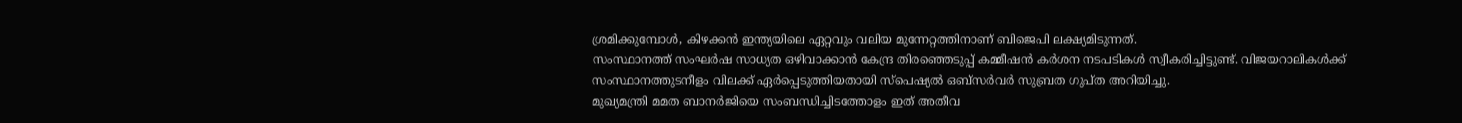ശ്രമിക്കുമ്പോൾ, കിഴക്കൻ ഇന്ത്യയിലെ ഏറ്റവും വലിയ മുന്നേറ്റത്തിനാണ് ബിജെപി ലക്ഷ്യമിടുന്നത്.
സംസ്ഥാനത്ത് സംഘർഷ സാധ്യത ഒഴിവാക്കാൻ കേന്ദ്ര തിരഞ്ഞെടുപ്പ് കമ്മീഷൻ കർശന നടപടികൾ സ്വീകരിച്ചിട്ടുണ്ട്. വിജയറാലികൾക്ക് സംസ്ഥാനത്തുടനീളം വിലക്ക് ഏർപ്പെടുത്തിയതായി സ്പെഷ്യൽ ഒബ്സർവർ സുബ്രത ഗുപ്ത അറിയിച്ചു.
മുഖ്യമന്ത്രി മമത ബാനർജിയെ സംബന്ധിച്ചിടത്തോളം ഇത് അതീവ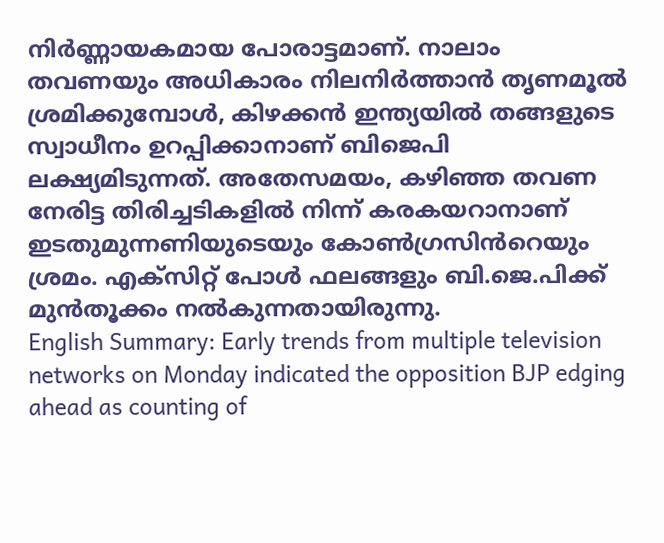നിർണ്ണായകമായ പോരാട്ടമാണ്. നാലാം തവണയും അധികാരം നിലനിർത്താൻ തൃണമൂൽ ശ്രമിക്കുമ്പോൾ, കിഴക്കൻ ഇന്ത്യയിൽ തങ്ങളുടെ സ്വാധീനം ഉറപ്പിക്കാനാണ് ബിജെപി ലക്ഷ്യമിടുന്നത്. അതേസമയം, കഴിഞ്ഞ തവണ നേരിട്ട തിരിച്ചടികളിൽ നിന്ന് കരകയറാനാണ് ഇടതുമുന്നണിയുടെയും കോൺഗ്രസിൻറെയും ശ്രമം. എക്സിറ്റ് പോൾ ഫലങ്ങളും ബി.ജെ.പിക്ക് മുൻതൂക്കം നൽകുന്നതായിരുന്നു.
English Summary: Early trends from multiple television networks on Monday indicated the opposition BJP edging ahead as counting of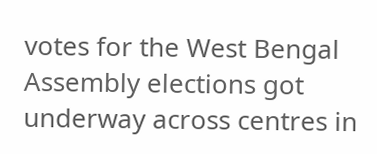votes for the West Bengal Assembly elections got underway across centres in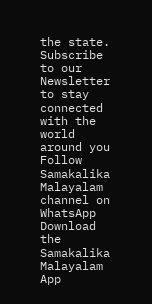the state.
Subscribe to our Newsletter to stay connected with the world around you
Follow Samakalika Malayalam channel on WhatsApp
Download the Samakalika Malayalam App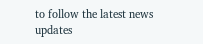to follow the latest news updates